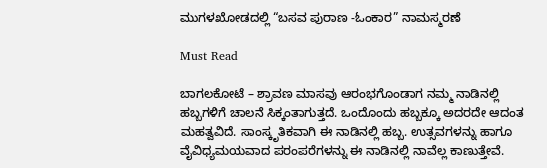ಮುಗಳಖೋಡದಲ್ಲಿ “ಬಸವ ಪುರಾಣ -ಓಂಕಾರ” ನಾಮಸ್ಮರಣೆ

Must Read

ಬಾಗಲಕೋಟೆ – ಶ್ರಾವಣ ಮಾಸವು ಆರಂಭಗೊಂಡಾಗ ನಮ್ಮ ನಾಡಿನಲ್ಲಿ ಹಬ್ಬಗಳಿಗೆ ಚಾಲನೆ ಸಿಕ್ಕಂತಾಗುತ್ತದೆ. ಒಂದೊಂದು ಹಬ್ಬಕ್ಕೂ ಅದರದೇ ಆದಂತ ಮಹತ್ವವಿದೆ. ಸಾಂಸ್ಕೃತಿಕವಾಗಿ ಈ ನಾಡಿನಲ್ಲಿ ಹಬ್ಬ. ಉತ್ಸವಗಳನ್ನು ಹಾಗೂ ವೈವಿಧ್ಯಮಯವಾದ ಪರಂಪರೆಗಳನ್ನು ಈ ನಾಡಿನಲ್ಲಿ ನಾವೆಲ್ಲ ಕಾಣುತ್ತೇವೆ.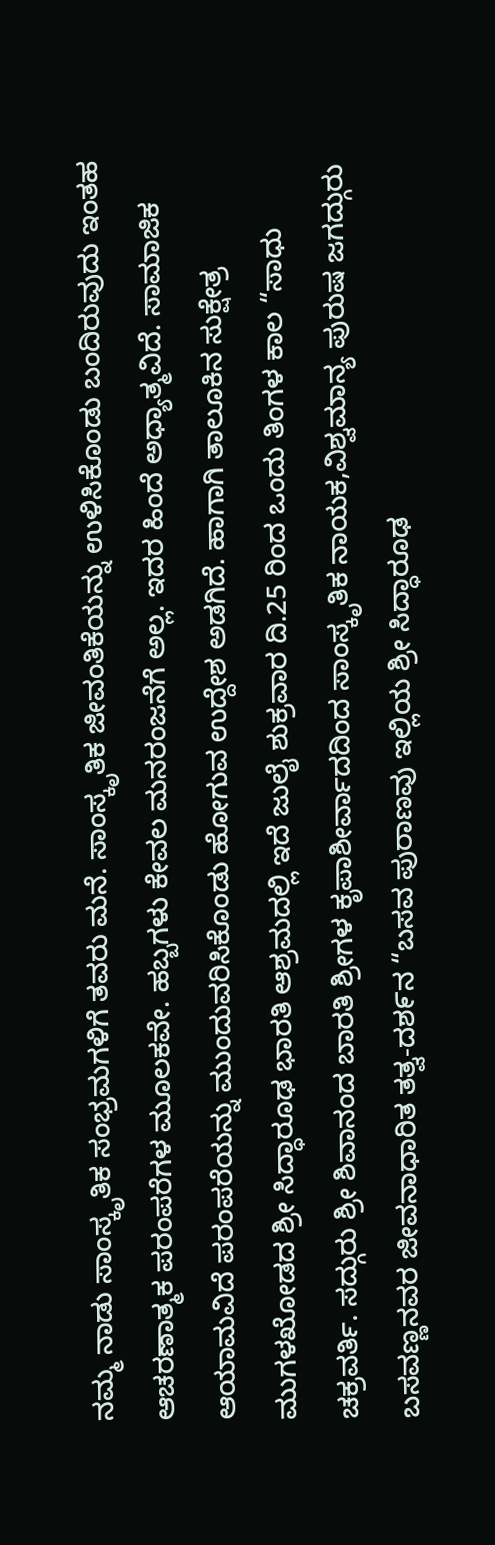ನಮ್ಮ ನಾಡು ಸಾಂಸ್ಕೃತಿಕ ಸಂಭ್ರಮಗಳಿಗೆ ತವರು ಮನೆ. ಸಾಂಸ್ಕೃತಿಕ ಜೀವಂತಿಕೆಯನ್ನು ಉಳಿಸಿಕೊಂಡು ಬಂದಿರುವುದು ಇಂತಹ ಆಚರಣಾತ್ಮಕ ಪರಂಪರೆಗಳ ಮೂಲಕವೇ. ಹಬ್ಬಗಳು ಕೇವಲ ಮನರಂಜನೆಗೆ ಅಲ್ಲ. ಇದರ ಹಿಂದೆ ಅಧ್ಯಾತ್ಮವಿದೆ. ಸಾಮಾಜಿಕ ಆಯಾಮವಿದೆ ಪರಂಪರೆಯನ್ನು ಮುಂದುವರಿಸಿಕೊಂಡು ಹೋಗುವ ಉದ್ದೇಶ ಅಡಗಿದೆ. ಹಾಗಾಗಿ ತಾಲೂಕಿನ ಸುಕ್ಷೇತ್ರ ಮುಗಳಖೋಡದ ಶ್ರೀ ಸಿದ್ಧಾರೂಢ ಭಾರತಿ ಆಶ್ರಮದಲ್ಲಿ ಇದೆ ಜುಲೈ ಶುಕ್ರವಾರ ದಿ.25 ರಿಂದ ಒಂದು ತಿಂಗಳ ಕಾಲ “ಸಾಧು ಚಕ್ರವರ್ತಿ. ಸದ್ಗುರು ಶ್ರೀ ಶಿವಾನಂದ ಬಾರತಿ ಶ್ರೀಗಳ ಕೃಪಾಶೀರ್ವಾದದಿಂದ ಸಾಂಸ್ಕೃತಿಕ ನಾಯಕ,ವಿಶ್ವಮಾನ್ಯ ಪುರುಷ ಜಗದ್ಗುರು ಬಸವಣ್ಣನವರ ಜೀವನಾಧಾರಿತ ತತ್ವ-ದಶ೯ನ “ಬಸವ ಪುರಾಣವು ಇಲ್ಲಿಯ ಶ್ರೀ ಸಿದ್ಧಾರೂಢ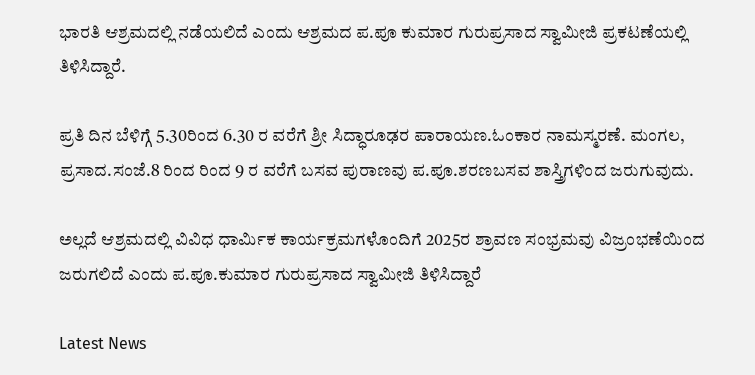ಭಾರತಿ ಆಶ್ರಮದಲ್ಲಿ ನಡೆಯಲಿದೆ ಎಂದು ಆಶ್ರಮದ ಪ.ಪೂ ಕುಮಾರ ಗುರುಪ್ರಸಾದ ಸ್ವಾಮೀಜಿ ಪ್ರಕಟಣೆಯಲ್ಲಿ ತಿಳಿಸಿದ್ದಾರೆ.

ಪ್ರತಿ ದಿನ ಬೆಳಿಗ್ಗೆ 5.30ರಿಂದ 6.30 ರ ವರೆಗೆ ಶ್ರೀ ಸಿದ್ಧಾರೂಢರ ಪಾರಾಯಣ.ಓಂಕಾರ ನಾಮಸ್ಮರಣೆ. ಮಂಗಲ, ಪ್ರಸಾದ.ಸಂಜೆ.8 ರಿಂದ ರಿಂದ 9 ರ ವರೆಗೆ ಬಸವ ಪುರಾಣವು ಪ.ಪೂ.ಶರಣಬಸವ ಶಾಸ್ತ್ರಿಗಳಿಂದ ಜರುಗುವುದು.

ಅಲ್ಲದೆ ಆಶ್ರಮದಲ್ಲಿ ವಿವಿಧ ಧಾರ್ಮಿಕ ಕಾರ್ಯಕ್ರಮಗಳೊಂದಿಗೆ 2025ರ ಶ್ರಾವಣ ಸಂಭ್ರಮವು ವಿಜ್ರಂಭಣೆಯಿಂದ ಜರುಗಲಿದೆ ಎಂದು ಪ.ಪೂ.ಕುಮಾರ ಗುರುಪ್ರಸಾದ ಸ್ವಾಮೀಜಿ ತಿಳಿಸಿದ್ದಾರೆ

Latest News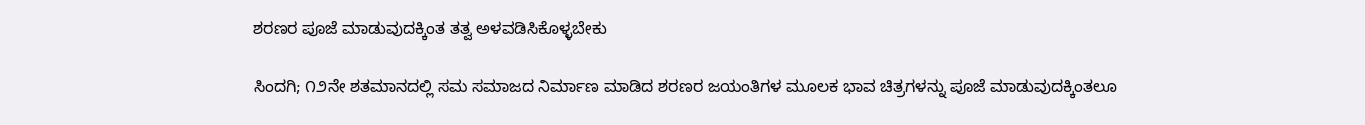ಶರಣರ ಪೂಜೆ ಮಾಡುವುದಕ್ಕಿಂತ ತತ್ವ ಅಳವಡಿಸಿಕೊಳ್ಳಬೇಕು

ಸಿಂದಗಿ; ೧೨ನೇ ಶತಮಾನದಲ್ಲಿ ಸಮ ಸಮಾಜದ ನಿರ್ಮಾಣ ಮಾಡಿದ ಶರಣರ ಜಯಂತಿಗಳ ಮೂಲಕ ಭಾವ ಚಿತ್ರಗಳನ್ನು ಪೂಜೆ ಮಾಡುವುದಕ್ಕಿಂತಲೂ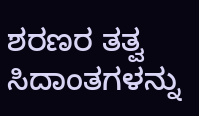ಶರಣರ ತತ್ವ ಸಿದಾಂತಗಳನ್ನು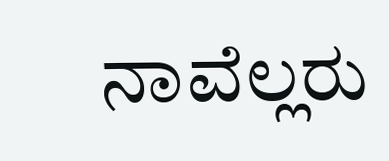ನಾವೆಲ್ಲರು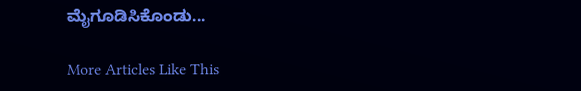ಮೈಗೂಡಿಸಿಕೊಂಡು...

More Articles Like This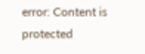error: Content is protected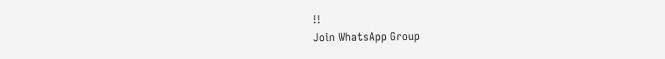!!
Join WhatsApp Group